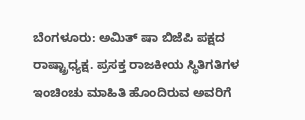ಬೆಂಗಳೂರು: ಅಮಿತ್ ಷಾ ಬಿಜೆಪಿ ಪಕ್ಷದ ರಾಷ್ಟ್ರಾಧ್ಯಕ್ಷ. ಪ್ರಸಕ್ತ ರಾಜಕೀಯ ಸ್ಥಿತಿಗತಿಗಳ ಇಂಚಿಂಚು ಮಾಹಿತಿ ಹೊಂದಿರುವ ಅವರಿಗೆ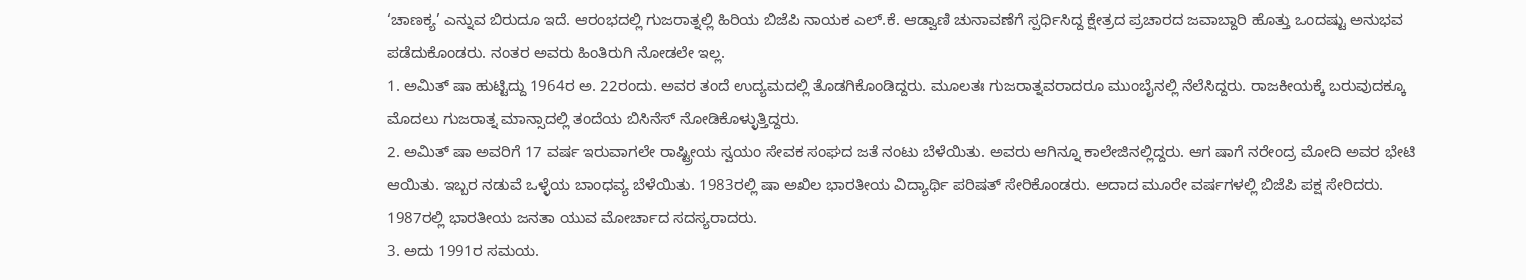‘ಚಾಣಕ್ಯ’ ಎನ್ನುವ ಬಿರುದೂ ಇದೆ. ಆರಂಭದಲ್ಲಿ ಗುಜರಾತ್ನಲ್ಲಿ ಹಿರಿಯ ಬಿಜೆಪಿ ನಾಯಕ ಎಲ್.ಕೆ. ಆಡ್ವಾಣಿ ಚುನಾವಣೆಗೆ ಸ್ಪರ್ಧಿಸಿದ್ದ ಕ್ಷೇತ್ರದ ಪ್ರಚಾರದ ಜವಾಬ್ದಾರಿ ಹೊತ್ತು ಒಂದಷ್ಟು ಅನುಭವ ಪಡೆದುಕೊಂಡರು. ನಂತರ ಅವರು ಹಿಂತಿರುಗಿ ನೋಡಲೇ ಇಲ್ಲ.
1. ಅಮಿತ್ ಷಾ ಹುಟ್ಟಿದ್ದು 1964ರ ಅ. 22ರಂದು. ಅವರ ತಂದೆ ಉದ್ಯಮದಲ್ಲಿ ತೊಡಗಿಕೊಂಡಿದ್ದರು. ಮೂಲತಃ ಗುಜರಾತ್ನವರಾದರೂ ಮುಂಬೈನಲ್ಲಿ ನೆಲೆಸಿದ್ದರು. ರಾಜಕೀಯಕ್ಕೆ ಬರುವುದಕ್ಕೂ ಮೊದಲು ಗುಜರಾತ್ನ ಮಾನ್ಸಾದಲ್ಲಿ ತಂದೆಯ ಬಿಸಿನೆಸ್ ನೋಡಿಕೊಳ್ಳುತ್ತಿದ್ದರು.
2. ಅಮಿತ್ ಷಾ ಅವರಿಗೆ 17 ವರ್ಷ ಇರುವಾಗಲೇ ರಾಷ್ಟ್ರೀಯ ಸ್ವಯಂ ಸೇವಕ ಸಂಘದ ಜತೆ ನಂಟು ಬೆಳೆಯಿತು. ಅವರು ಆಗಿನ್ನೂ ಕಾಲೇಜಿನಲ್ಲಿದ್ದರು. ಆಗ ಷಾಗೆ ನರೇಂದ್ರ ಮೋದಿ ಅವರ ಭೇಟಿ ಆಯಿತು. ಇಬ್ಬರ ನಡುವೆ ಒಳ್ಳೆಯ ಬಾಂಧವ್ಯ ಬೆಳೆಯಿತು. 1983ರಲ್ಲಿ ಷಾ ಅಖಿಲ ಭಾರತೀಯ ವಿದ್ಯಾರ್ಥಿ ಪರಿಷತ್ ಸೇರಿಕೊಂಡರು. ಅದಾದ ಮೂರೇ ವರ್ಷಗಳಲ್ಲಿ ಬಿಜೆಪಿ ಪಕ್ಷ ಸೇರಿದರು. 1987ರಲ್ಲಿ ಭಾರತೀಯ ಜನತಾ ಯುವ ಮೋರ್ಚಾದ ಸದಸ್ಯರಾದರು.
3. ಅದು 1991ರ ಸಮಯ.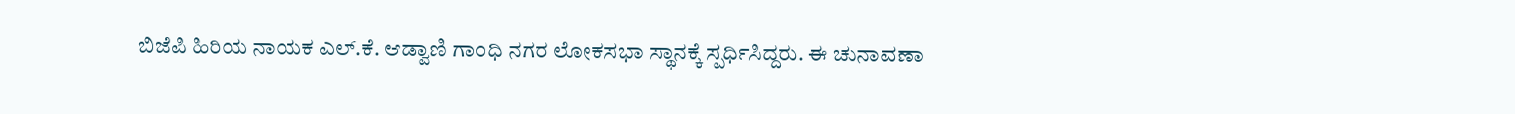ಬಿಜೆಪಿ ಹಿರಿಯ ನಾಯಕ ಎಲ್.ಕೆ. ಆಡ್ವಾಣಿ ಗಾಂಧಿ ನಗರ ಲೋಕಸಭಾ ಸ್ಥಾನಕ್ಕೆ ಸ್ಪರ್ಧಿಸಿದ್ದರು. ಈ ಚುನಾವಣಾ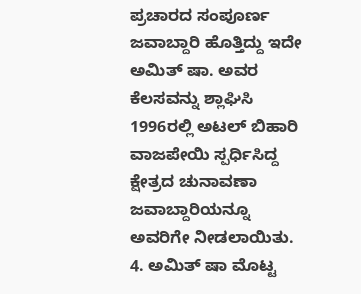ಪ್ರಚಾರದ ಸಂಪೂರ್ಣ ಜವಾಬ್ದಾರಿ ಹೊತ್ತಿದ್ದು ಇದೇ ಅಮಿತ್ ಷಾ. ಅವರ ಕೆಲಸವನ್ನು ಶ್ಲಾಘಿಸಿ 1996ರಲ್ಲಿ ಅಟಲ್ ಬಿಹಾರಿ ವಾಜಪೇಯಿ ಸ್ಪರ್ಧಿಸಿದ್ದ ಕ್ಷೇತ್ರದ ಚುನಾವಣಾ ಜವಾಬ್ದಾರಿಯನ್ನೂ ಅವರಿಗೇ ನೀಡಲಾಯಿತು.
4. ಅಮಿತ್ ಷಾ ಮೊಟ್ಟ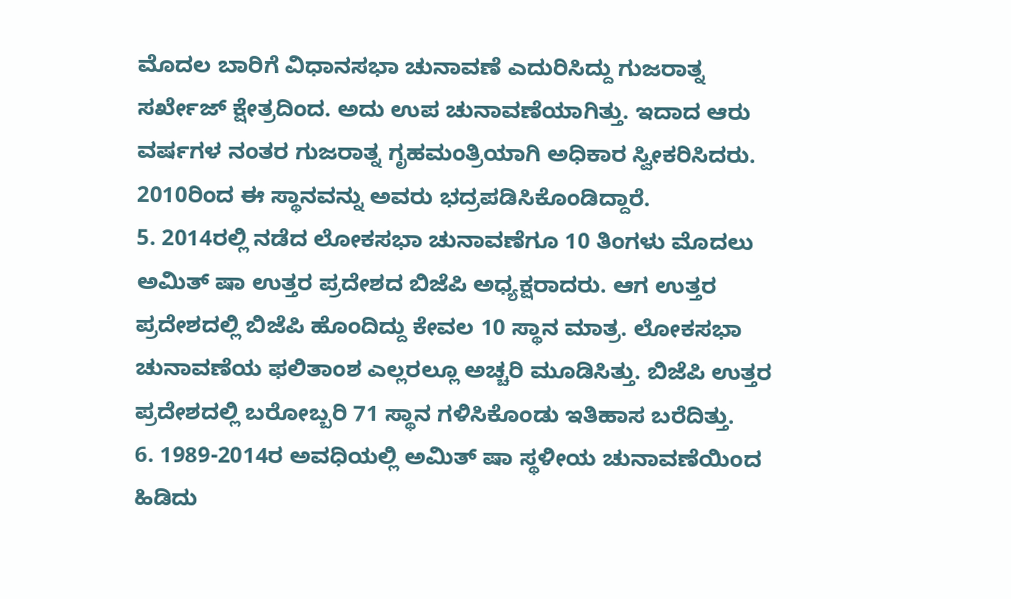ಮೊದಲ ಬಾರಿಗೆ ವಿಧಾನಸಭಾ ಚುನಾವಣೆ ಎದುರಿಸಿದ್ದು ಗುಜರಾತ್ನ ಸರ್ಖೇಜ್ ಕ್ಷೇತ್ರದಿಂದ. ಅದು ಉಪ ಚುನಾವಣೆಯಾಗಿತ್ತು. ಇದಾದ ಆರು ವರ್ಷಗಳ ನಂತರ ಗುಜರಾತ್ನ ಗೃಹಮಂತ್ರಿಯಾಗಿ ಅಧಿಕಾರ ಸ್ವೀಕರಿಸಿದರು. 2010ರಿಂದ ಈ ಸ್ಥಾನವನ್ನು ಅವರು ಭದ್ರಪಡಿಸಿಕೊಂಡಿದ್ದಾರೆ.
5. 2014ರಲ್ಲಿ ನಡೆದ ಲೋಕಸಭಾ ಚುನಾವಣೆಗೂ 10 ತಿಂಗಳು ಮೊದಲು ಅಮಿತ್ ಷಾ ಉತ್ತರ ಪ್ರದೇಶದ ಬಿಜೆಪಿ ಅಧ್ಯಕ್ಷರಾದರು. ಆಗ ಉತ್ತರ ಪ್ರದೇಶದಲ್ಲಿ ಬಿಜೆಪಿ ಹೊಂದಿದ್ದು ಕೇವಲ 10 ಸ್ಥಾನ ಮಾತ್ರ. ಲೋಕಸಭಾ ಚುನಾವಣೆಯ ಫಲಿತಾಂಶ ಎಲ್ಲರಲ್ಲೂ ಅಚ್ಚರಿ ಮೂಡಿಸಿತ್ತು. ಬಿಜೆಪಿ ಉತ್ತರ ಪ್ರದೇಶದಲ್ಲಿ ಬರೋಬ್ಬರಿ 71 ಸ್ಥಾನ ಗಳಿಸಿಕೊಂಡು ಇತಿಹಾಸ ಬರೆದಿತ್ತು.
6. 1989-2014ರ ಅವಧಿಯಲ್ಲಿ ಅಮಿತ್ ಷಾ ಸ್ಥಳೀಯ ಚುನಾವಣೆಯಿಂದ ಹಿಡಿದು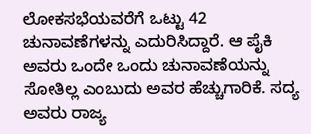ಲೋಕಸಭೆಯವರೆಗೆ ಒಟ್ಟು 42 ಚುನಾವಣೆಗಳನ್ನು ಎದುರಿಸಿದ್ದಾರೆ. ಆ ಪೈಕಿ ಅವರು ಒಂದೇ ಒಂದು ಚುನಾವಣೆಯನ್ನು ಸೋತಿಲ್ಲ ಎಂಬುದು ಅವರ ಹೆಚ್ಚುಗಾರಿಕೆ. ಸದ್ಯ ಅವರು ರಾಜ್ಯ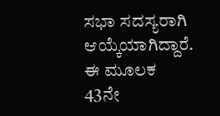ಸಭಾ ಸದಸ್ಯರಾಗಿ ಆಯ್ಕೆಯಾಗಿದ್ದಾರೆ. ಈ ಮೂಲಕ 43ನೇ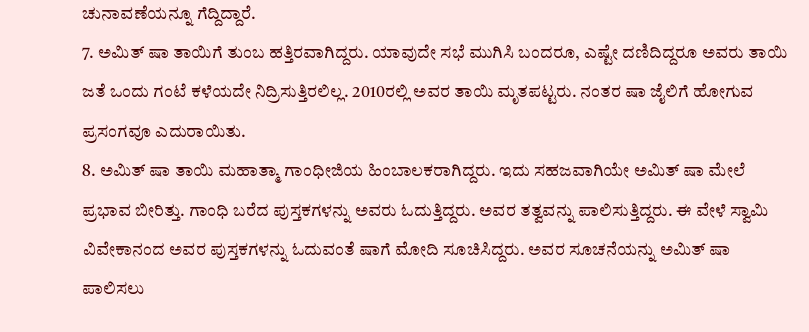ಚುನಾವಣೆಯನ್ನೂ ಗೆದ್ದಿದ್ದಾರೆ.
7. ಅಮಿತ್ ಷಾ ತಾಯಿಗೆ ತುಂಬ ಹತ್ತಿರವಾಗಿದ್ದರು. ಯಾವುದೇ ಸಭೆ ಮುಗಿಸಿ ಬಂದರೂ, ಎಷ್ಟೇ ದಣಿದಿದ್ದರೂ ಅವರು ತಾಯಿ ಜತೆ ಒಂದು ಗಂಟೆ ಕಳೆಯದೇ ನಿದ್ರಿಸುತ್ತಿರಲಿಲ್ಲ. 2010ರಲ್ಲಿ ಅವರ ತಾಯಿ ಮೃತಪಟ್ಟರು. ನಂತರ ಷಾ ಜೈಲಿಗೆ ಹೋಗುವ ಪ್ರಸಂಗವೂ ಎದುರಾಯಿತು.
8. ಅಮಿತ್ ಷಾ ತಾಯಿ ಮಹಾತ್ಮಾ ಗಾಂಧೀಜಿಯ ಹಿಂಬಾಲಕರಾಗಿದ್ದರು. ಇದು ಸಹಜವಾಗಿಯೇ ಅಮಿತ್ ಷಾ ಮೇಲೆ ಪ್ರಭಾವ ಬೀರಿತ್ತು. ಗಾಂಧಿ ಬರೆದ ಪುಸ್ತಕಗಳನ್ನು ಅವರು ಓದುತ್ತಿದ್ದರು. ಅವರ ತತ್ವವನ್ನು ಪಾಲಿಸುತ್ತಿದ್ದರು. ಈ ವೇಳೆ ಸ್ವಾಮಿ ವಿವೇಕಾನಂದ ಅವರ ಪುಸ್ತಕಗಳನ್ನು ಓದುವಂತೆ ಷಾಗೆ ಮೋದಿ ಸೂಚಿಸಿದ್ದರು. ಅವರ ಸೂಚನೆಯನ್ನು ಅಮಿತ್ ಷಾ ಪಾಲಿಸಲು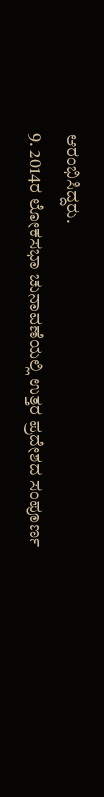ಆರಂಭಿಸಿದ್ದರು.
9. 2014ರ ಲೋಕಸಭಾ ಚುನಾವಣೆಯಲ್ಲಿ ಉತ್ತರ ಪ್ರದೇಶದ ಸಂಪೂರ್ಣ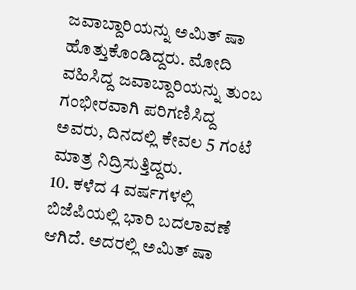ಜವಾಬ್ದಾರಿಯನ್ನು ಅಮಿತ್ ಷಾ ಹೊತ್ತುಕೊಂಡಿದ್ದರು. ಮೋದಿ ವಹಿಸಿದ್ದ ಜವಾಬ್ದಾರಿಯನ್ನು ತುಂಬ ಗಂಭೀರವಾಗಿ ಪರಿಗಣಿಸಿದ್ದ ಅವರು, ದಿನದಲ್ಲಿ ಕೇವಲ 5 ಗಂಟೆ ಮಾತ್ರ ನಿದ್ರಿಸುತ್ತಿದ್ದರು.
10. ಕಳೆದ 4 ವರ್ಷಗಳಲ್ಲಿ ಬಿಜೆಪಿಯಲ್ಲಿ ಭಾರಿ ಬದಲಾವಣೆ ಆಗಿದೆ. ಅದರಲ್ಲಿ ಅಮಿತ್ ಷಾ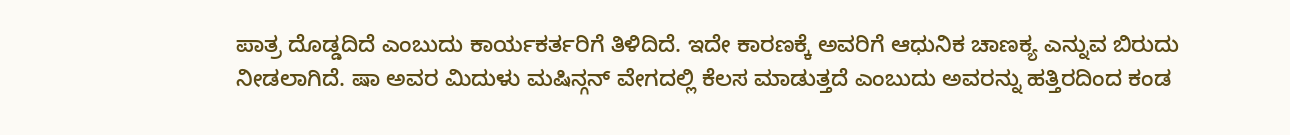ಪಾತ್ರ ದೊಡ್ಡದಿದೆ ಎಂಬುದು ಕಾರ್ಯಕರ್ತರಿಗೆ ತಿಳಿದಿದೆ. ಇದೇ ಕಾರಣಕ್ಕೆ ಅವರಿಗೆ ಆಧುನಿಕ ಚಾಣಕ್ಯ ಎನ್ನುವ ಬಿರುದು ನೀಡಲಾಗಿದೆ. ಷಾ ಅವರ ಮಿದುಳು ಮಷಿನ್ಗನ್ ವೇಗದಲ್ಲಿ ಕೆಲಸ ಮಾಡುತ್ತದೆ ಎಂಬುದು ಅವರನ್ನು ಹತ್ತಿರದಿಂದ ಕಂಡ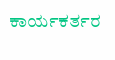ಕಾರ್ಯಕರ್ತರ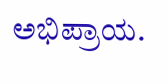ಅಭಿಪ್ರಾಯ.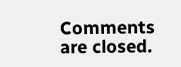Comments are closed.